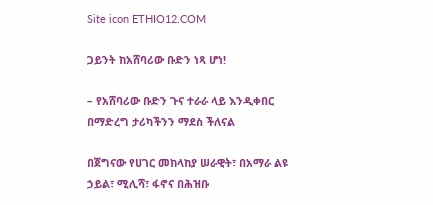Site icon ETHIO12.COM

ጋይንት ከአሸባሪው ቡድን ነጻ ሆነ!

– የአሸባሪው ቡድን ጉና ተራራ ላይ እንዲቀበር በማድረግ ታሪካችንን ማደስ ችለናል

በጀግናው የሀገር መከላከያ ሠራዊት፣ በአማራ ልዩ ኃይል፣ ሚሊሻ፣ ፋኖና በሕዝቡ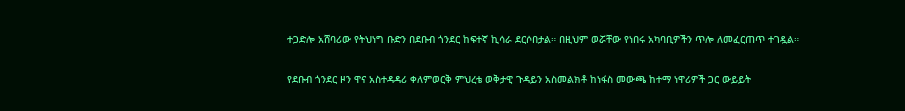ተጋድሎ አሸባሪው የትህነግ ቡድን በደቡብ ጎንደር ከፍተኛ ኪሳራ ደርሶበታል። በዚህም ወሯቸው የነበሩ አካባቢዎችን ጥሎ ለመፈርጠጥ ተገዷል።

የደቡብ ጎንደር ዞን ዋና አስተዳዳሪ ቀለምወርቅ ምህረቴ ወቅታዊ ጉዳይን አስመልክቶ ከነፋስ መውጫ ከተማ ነዋሪዎች ጋር ውይይት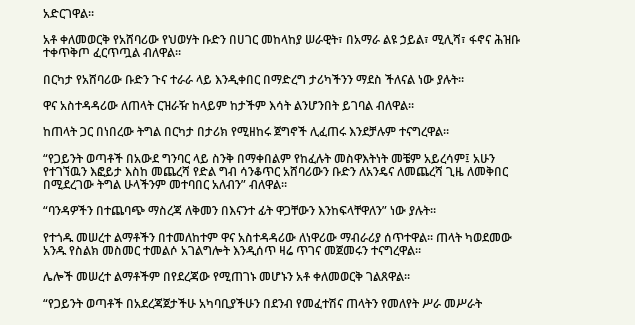አድርገዋል።

አቶ ቀለመወርቅ የአሸባሪው የህወሃት ቡድን በሀገር መከላከያ ሠራዊት፣ በአማራ ልዩ ኃይል፣ ሚሊሻ፣ ፋኖና ሕዝቡ ተቀጥቅጦ ፈርጥጧል ብለዋል።

በርካታ የአሸባሪው ቡድን ጉና ተራራ ላይ እንዲቀበር በማድረግ ታሪካችንን ማደስ ችለናል ነው ያሉት።

ዋና አስተዳዳሪው ለጠላት ርዝራዥ ከላይም ከታችም እሳት ልንሆንበት ይገባል ብለዋል።

ከጠላት ጋር በነበረው ትግል በርካታ በታሪክ የሚዘከሩ ጀግኖች ሊፈጠሩ እንደቻሉም ተናግረዋል።

“የጋይንት ወጣቶች በአውደ ግንባር ላይ ስንቅ በማቀበልም የከፈሉት መስዋእትነት መቼም አይረሳም፤ አሁን የተገኘዉን እፎይታ እስከ መጨረሻ የድል ግብ ሳንቆጥር አሸባሪውን ቡድን ለአንዴና ለመጨረሻ ጊዜ ለመቅበር በሚደረገው ትግል ሁላችንም መተባበር አለብን” ብለዋል።

“ባንዳዎችን በተጨባጭ ማስረጃ ለቅመን በእናንተ ፊት ዋጋቸውን እንከፍላቸዋለን” ነው ያሉት።

የተጎዱ መሠረተ ልማቶችን በተመለከተም ዋና አስተዳዳሪው ለነዋሪው ማብራሪያ ሰጥተዋል። ጠላት ካወደመው አንዱ የስልክ መስመር ተመልሶ አገልግሎት እንዲሰጥ ዛሬ ጥገና መጀመሩን ተናግረዋል።

ሌሎች መሠረተ ልማቶችም በየደረጃው የሚጠገኑ መሆኑን አቶ ቀለመወርቅ ገልጸዋል።

“የጋይንት ወጣቶች በአደረጃጀታችሁ አካባቢያችሁን በደንብ የመፈተሽና ጠላትን የመለየት ሥራ መሥራት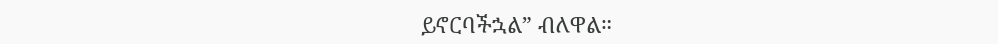ይኖርባችኋል” ብለዋል።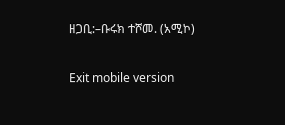ዘጋቢ:–ቡሩክ ተሾመ. (አሚኮ)

Exit mobile version